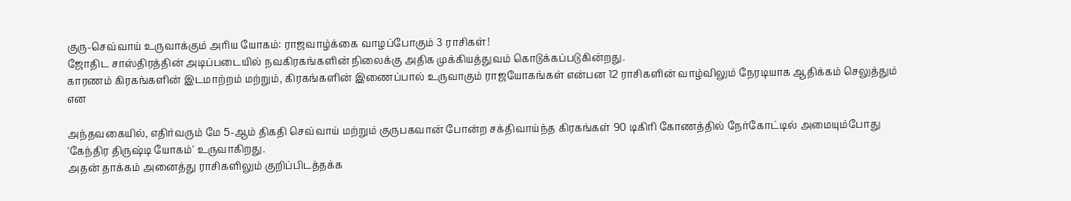குரு-செவ்வாய் உருவாக்கும் அரிய யோகம்: ராஜவாழ்க்கை வாழப்போகும் 3 ராசிகள்!
ஜோதிட சாஸ்திரத்தின் அடிப்படையில் நவகிரகங்களின் நிலைக்கு அதிக முக்கியத்துவம் கொடுக்கப்படுகின்றது.
காரணம் கிரகங்களின் இடமாற்றம் மற்றும், கிரகங்களின் இணைப்பால் உருவாகும் ராஜயோகங்கள் என்பன 12 ராசிகளின் வாழ்விலும் நேரடியாக ஆதிக்கம் செலுத்தும் என

அந்தவகையில், எதிர்வரும் மே 5-ஆம் திகதி செவ்வாய் மற்றும் குருபகவான் போன்ற சக்திவாய்ந்த கிரகங்கள் 90 டிகிரி கோணத்தில் நேர்கோட்டில் அமையும்போது 'கேந்திர திருஷ்டி யோகம்' உருவாகிறது.
அதன் தாக்கம் அனைத்து ராசிகளிலும் குறிப்பிடத்தக்க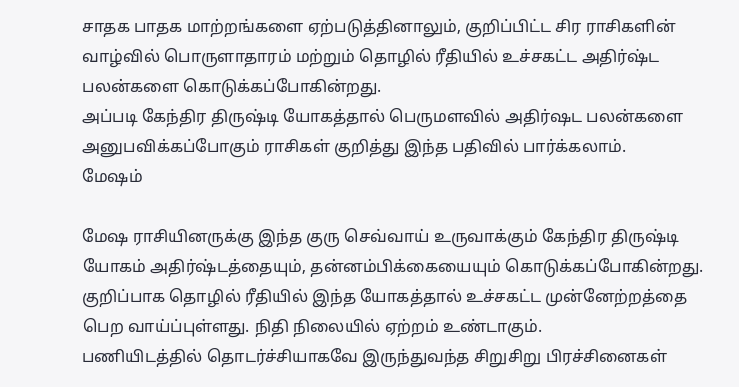சாதக பாதக மாற்றங்களை ஏற்படுத்தினாலும், குறிப்பிட்ட சிர ராசிகளின் வாழ்வில் பொருளாதாரம் மற்றும் தொழில் ரீதியில் உச்சகட்ட அதிர்ஷ்ட பலன்களை கொடுக்கப்போகின்றது.
அப்படி கேந்திர திருஷ்டி யோகத்தால் பெருமளவில் அதிர்ஷட பலன்களை அனுபவிக்கப்போகும் ராசிகள் குறித்து இந்த பதிவில் பார்க்கலாம்.
மேஷம்

மேஷ ராசியினருக்கு இந்த குரு செவ்வாய் உருவாக்கும் கேந்திர திருஷ்டி யோகம் அதிர்ஷ்டத்தையும், தன்னம்பிக்கையையும் கொடுக்கப்போகின்றது.
குறிப்பாக தொழில் ரீதியில் இந்த யோகத்தால் உச்சகட்ட முன்னேற்றத்தை பெற வாய்ப்புள்ளது. நிதி நிலையில் ஏற்றம் உண்டாகும்.
பணியிடத்தில் தொடர்ச்சியாகவே இருந்துவந்த சிறுசிறு பிரச்சினைகள்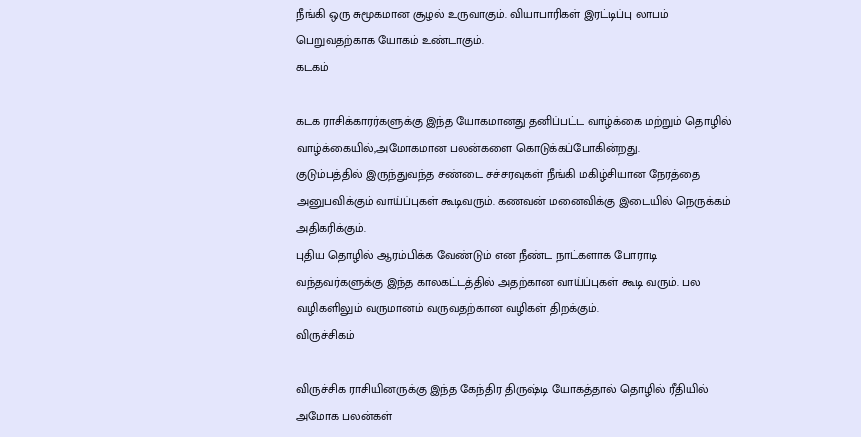நீங்கி ஒரு சுமூகமான சூழல் உருவாகும். வியாபாரிகள் இரட்டிப்பு லாபம் பெறுவதற்காக யோகம் உண்டாகும்.
கடகம்

கடக ராசிக்காரர்களுக்கு இந்த யோகமானது தனிப்பட்ட வாழ்க்கை மற்றும் தொழில் வாழ்க்கையில்,அமோகமான பலன்களை கொடுக்கப்போகின்றது.
குடும்பத்தில் இருந்துவந்த சண்டை சச்சரவுகள் நீங்கி மகிழ்சியான நேரத்தை அனுபவிக்கும் வாய்ப்புகள் கூடிவரும். கணவன் மனைவிக்கு இடையில் நெருக்கம் அதிகரிக்கும்.
புதிய தொழில் ஆரம்பிக்க வேண்டும் என நீண்ட நாட்களாக போராடி வந்தவர்களுக்கு இந்த காலகட்டத்தில் அதற்கான வாய்ப்புகள் கூடி வரும். பல வழிகளிலும் வருமானம் வருவதற்கான வழிகள் திறக்கும்.
விருச்சிகம்

விருச்சிக ராசியினருக்கு இந்த கேந்திர திருஷ்டி யோகத்தால் தொழில் ரீதியில் அமோக பலன்கள்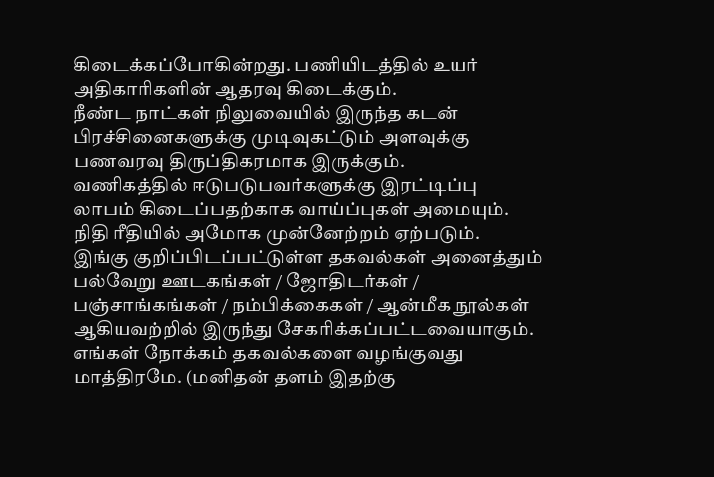கிடைக்கப்போகின்றது. பணியிடத்தில் உயர் அதிகாரிகளின் ஆதரவு கிடைக்கும்.
நீண்ட நாட்கள் நிலுவையில் இருந்த கடன் பிரச்சினைகளுக்கு முடிவுகட்டும் அளவுக்கு பணவரவு திருப்திகரமாக இருக்கும்.
வணிகத்தில் ஈடுபடுபவர்களுக்கு இரட்டிப்பு லாபம் கிடைப்பதற்காக வாய்ப்புகள் அமையும். நிதி ரீதியில் அமோக முன்னேற்றம் ஏற்படும்.
இங்கு குறிப்பிடப்பட்டுள்ள தகவல்கள் அனைத்தும் பல்வேறு ஊடகங்கள் / ஜோதிடர்கள் / பஞ்சாங்கங்கள் / நம்பிக்கைகள் / ஆன்மீக நூல்கள் ஆகியவற்றில் இருந்து சேகரிக்கப்பட்டவையாகும். எங்கள் நோக்கம் தகவல்களை வழங்குவது மாத்திரமே. (மனிதன் தளம் இதற்கு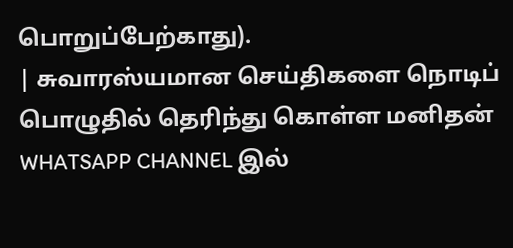பொறுப்பேற்காது).
| சுவாரஸ்யமான செய்திகளை நொடிப் பொழுதில் தெரிந்து கொள்ள மனிதன் WHATSAPP CHANNEL இல்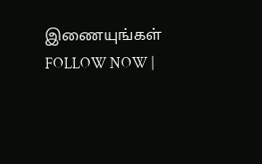இணையுங்கள் FOLLOW NOW |